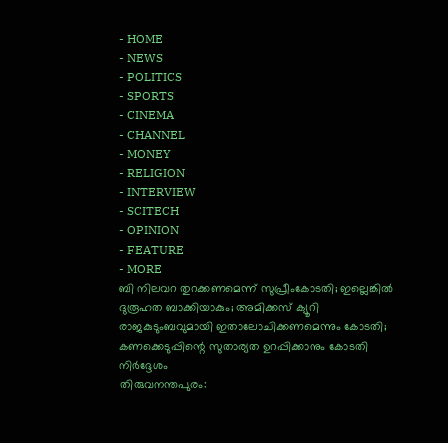- HOME
- NEWS
- POLITICS
- SPORTS
- CINEMA
- CHANNEL
- MONEY
- RELIGION
- INTERVIEW
- SCITECH
- OPINION
- FEATURE
- MORE
ബി നിലവറ തുറക്കണമെന്ന് സുപ്രീംകോടതി; ഇല്ലെങ്കിൽ ദുരൂഹത ബാക്കിയാകും; അമിക്കസ് ക്യൂറി രാജകുടുംബവുമായി ഇതാലോചിക്കണമെന്നും കോടതി; കണക്കെടുപ്പിന്റെ സുതാര്യത ഉറപ്പിക്കാനും കോടതി നിർദ്ദേശം
തിരുവനന്തപുരം: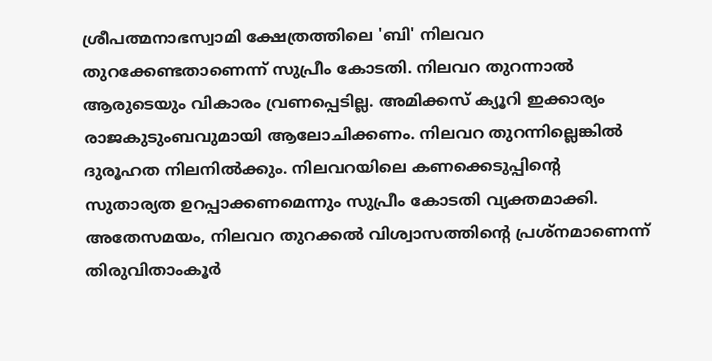ശ്രീപത്മനാഭസ്വാമി ക്ഷേത്രത്തിലെ 'ബി' നിലവറ തുറക്കേണ്ടതാണെന്ന് സുപ്രീം കോടതി. നിലവറ തുറന്നാൽ ആരുടെയും വികാരം വ്രണപ്പെടില്ല. അമിക്കസ് ക്യൂറി ഇക്കാര്യം രാജകുടുംബവുമായി ആലോചിക്കണം. നിലവറ തുറന്നില്ലെങ്കിൽ ദുരൂഹത നിലനിൽക്കും. നിലവറയിലെ കണക്കെടുപ്പിന്റെ സുതാര്യത ഉറപ്പാക്കണമെന്നും സുപ്രീം കോടതി വ്യക്തമാക്കി. അതേസമയം, നിലവറ തുറക്കൽ വിശ്വാസത്തിന്റെ പ്രശ്നമാണെന്ന് തിരുവിതാംകൂർ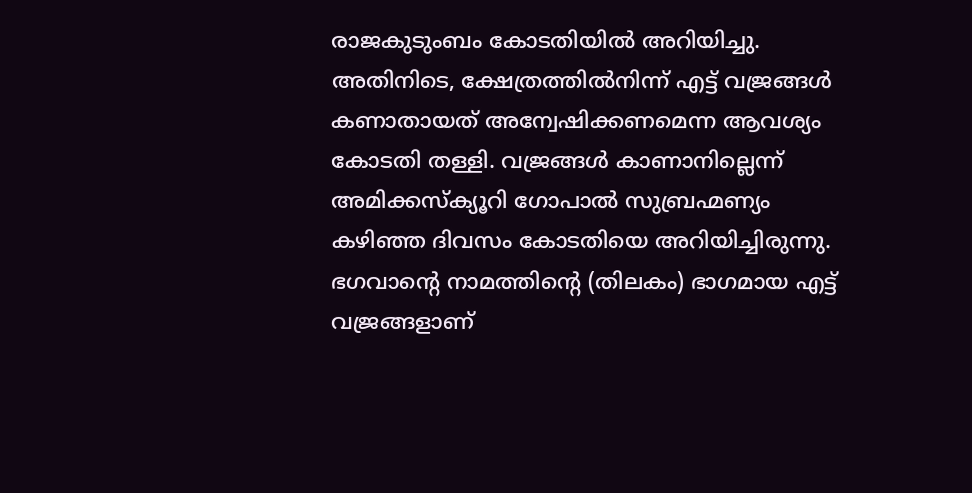രാജകുടുംബം കോടതിയിൽ അറിയിച്ചു. അതിനിടെ, ക്ഷേത്രത്തിൽനിന്ന് എട്ട് വജ്രങ്ങൾ കണാതായത് അന്വേഷിക്കണമെന്ന ആവശ്യം കോടതി തള്ളി. വജ്രങ്ങൾ കാണാനില്ലെന്ന് അമിക്കസ്ക്യൂറി ഗോപാൽ സുബ്രഹ്മണ്യം കഴിഞ്ഞ ദിവസം കോടതിയെ അറിയിച്ചിരുന്നു. ഭഗവാന്റെ നാമത്തിന്റെ (തിലകം) ഭാഗമായ എട്ട് വജ്രങ്ങളാണ്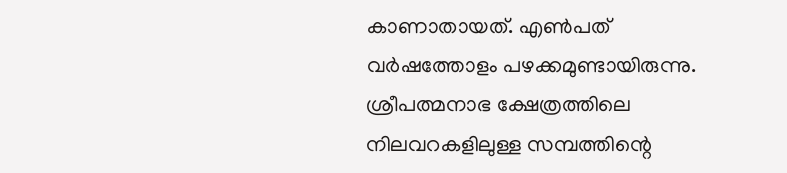കാണാതായത്. എൺപത് വർഷത്തോളം പഴക്കമുണ്ടായിരുന്നു. ശ്രീപത്മനാഭ ക്ഷേത്രത്തിലെ നിലവറകളിലുള്ള സമ്പത്തിന്റെ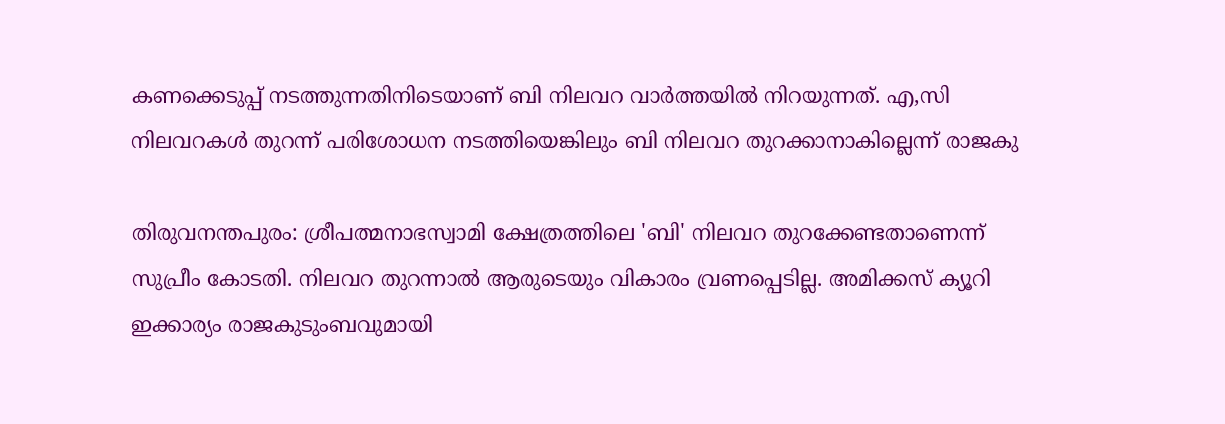കണക്കെടുപ്പ് നടത്തുന്നതിനിടെയാണ് ബി നിലവറ വാർത്തയിൽ നിറയുന്നത്. എ,സി നിലവറകൾ തുറന്ന് പരിശോധന നടത്തിയെങ്കിലും ബി നിലവറ തുറക്കാനാകില്ലെന്ന് രാജകു

തിരുവനന്തപുരം: ശ്രീപത്മനാഭസ്വാമി ക്ഷേത്രത്തിലെ 'ബി' നിലവറ തുറക്കേണ്ടതാണെന്ന് സുപ്രീം കോടതി. നിലവറ തുറന്നാൽ ആരുടെയും വികാരം വ്രണപ്പെടില്ല. അമിക്കസ് ക്യൂറി ഇക്കാര്യം രാജകുടുംബവുമായി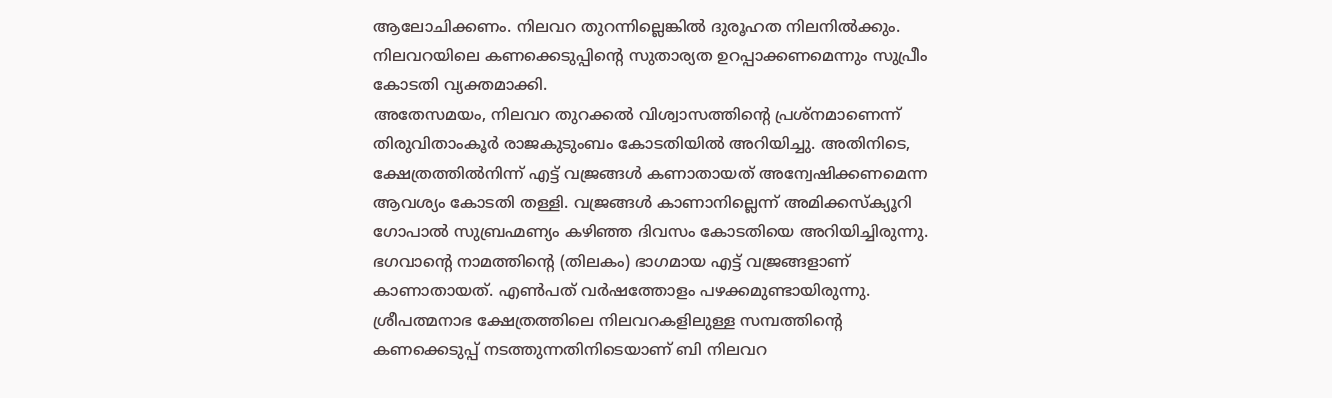ആലോചിക്കണം. നിലവറ തുറന്നില്ലെങ്കിൽ ദുരൂഹത നിലനിൽക്കും. നിലവറയിലെ കണക്കെടുപ്പിന്റെ സുതാര്യത ഉറപ്പാക്കണമെന്നും സുപ്രീം കോടതി വ്യക്തമാക്കി.
അതേസമയം, നിലവറ തുറക്കൽ വിശ്വാസത്തിന്റെ പ്രശ്നമാണെന്ന് തിരുവിതാംകൂർ രാജകുടുംബം കോടതിയിൽ അറിയിച്ചു. അതിനിടെ, ക്ഷേത്രത്തിൽനിന്ന് എട്ട് വജ്രങ്ങൾ കണാതായത് അന്വേഷിക്കണമെന്ന ആവശ്യം കോടതി തള്ളി. വജ്രങ്ങൾ കാണാനില്ലെന്ന് അമിക്കസ്ക്യൂറി ഗോപാൽ സുബ്രഹ്മണ്യം കഴിഞ്ഞ ദിവസം കോടതിയെ അറിയിച്ചിരുന്നു. ഭഗവാന്റെ നാമത്തിന്റെ (തിലകം) ഭാഗമായ എട്ട് വജ്രങ്ങളാണ് കാണാതായത്. എൺപത് വർഷത്തോളം പഴക്കമുണ്ടായിരുന്നു.
ശ്രീപത്മനാഭ ക്ഷേത്രത്തിലെ നിലവറകളിലുള്ള സമ്പത്തിന്റെ കണക്കെടുപ്പ് നടത്തുന്നതിനിടെയാണ് ബി നിലവറ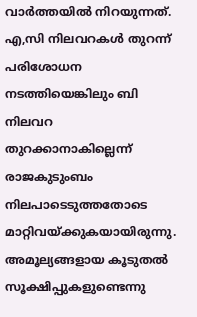വാർത്തയിൽ നിറയുന്നത്. എ,സി നിലവറകൾ തുറന്ന് പരിശോധന നടത്തിയെങ്കിലും ബി നിലവറ തുറക്കാനാകില്ലെന്ന് രാജകുടുംബം നിലപാടെടുത്തതോടെ മാറ്റിവയ്ക്കുകയായിരുന്നു. അമൂല്യങ്ങളായ കൂടുതൽ സൂക്ഷിപ്പുകളുണ്ടെന്നു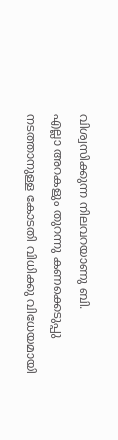വിശ്വസിക്കുന്ന നിലവറയാണു ബി.
എല്ലാ അറകളും തുറന്നു കണക്കെടുപ്പു നടത്താനുള്ള കോടതി വിധിക്കു വിധേയമായി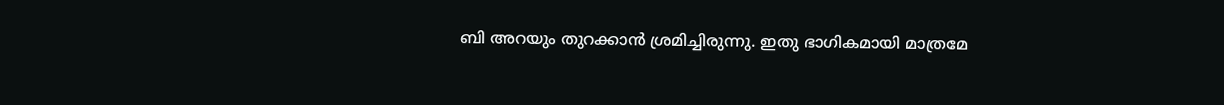ബി അറയും തുറക്കാൻ ശ്രമിച്ചിരുന്നു. ഇതു ഭാഗികമായി മാത്രമേ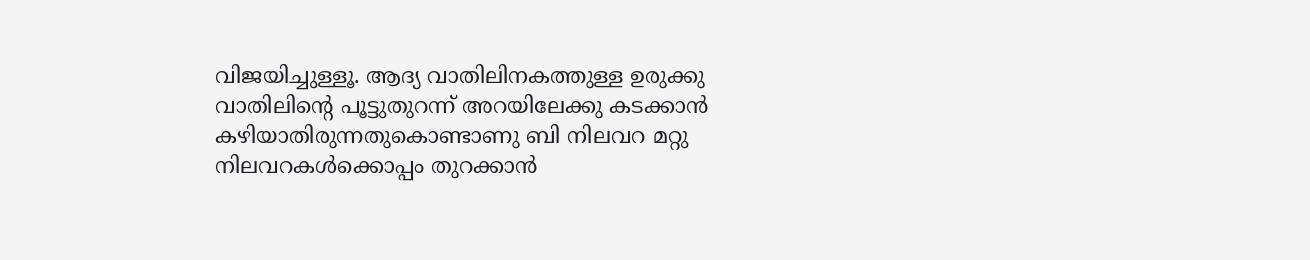വിജയിച്ചുള്ളൂ. ആദ്യ വാതിലിനകത്തുള്ള ഉരുക്കു വാതിലിന്റെ പൂട്ടുതുറന്ന് അറയിലേക്കു കടക്കാൻ കഴിയാതിരുന്നതുകൊണ്ടാണു ബി നിലവറ മറ്റു നിലവറകൾക്കൊപ്പം തുറക്കാൻ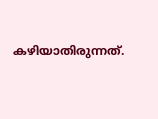കഴിയാതിരുന്നത്.